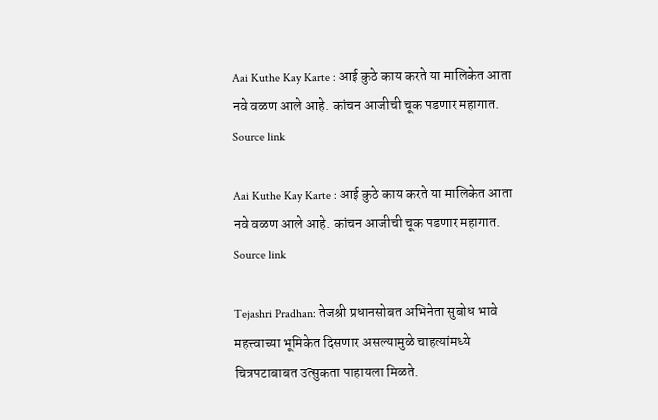Aai Kuthe Kay Karte : आई कुठे काय करते या मालिकेत आता नवे वळण आले आहे. कांचन आजीची चूक पडणार महागात.
Source link

Aai Kuthe Kay Karte : आई कुठे काय करते या मालिकेत आता नवे वळण आले आहे. कांचन आजीची चूक पडणार महागात.
Source link

Tejashri Pradhan: तेजश्री प्रधानसोबत अभिनेता सुबोध भावे महत्त्वाच्या भूमिकेत दिसणार असल्यामुळे चाहत्यांमध्ये चित्रपटाबाबत उत्सुकता पाहायला मिळते.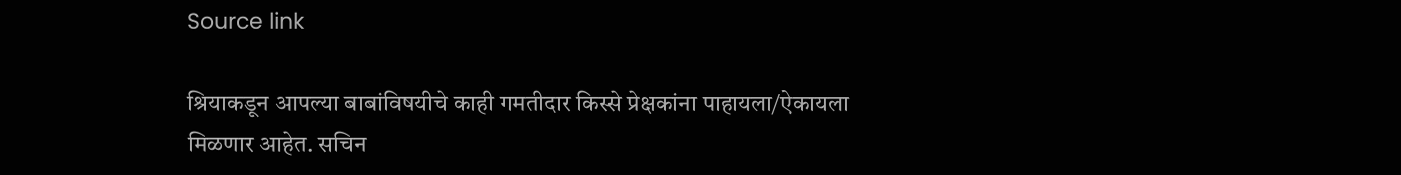Source link

श्रियाकडून आपल्या बाबांविषयीचे काही गमतीदार किस्से प्रेक्षकांना पाहायला/ऐकायला मिळणार आहेत. सचिन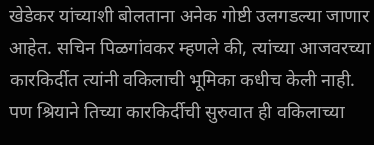खेडेकर यांच्याशी बोलताना अनेक गोष्टी उलगडल्या जाणार आहेत. सचिन पिळगांवकर म्हणले की, त्यांच्या आजवरच्या कारकिर्दीत त्यांनी वकिलाची भूमिका कधीच केली नाही. पण श्रियाने तिच्या कारकिर्दीची सुरुवात ही वकिलाच्या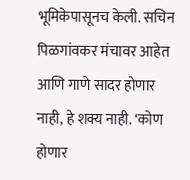भूमिकेपासूनच केली. सचिन पिळगांवकर मंचावर आहेत आणि गाणे सादर होणार नाही, हे शक्य नाही. ‘कोण होणार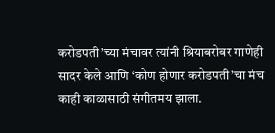करोडपती’च्या मंचावर त्यांनी श्रियाबरोबर गाणेही सादर केले आणि ‘कोण होणार करोडपती’चा मंच काही काळासाठी संगीतमय झाला.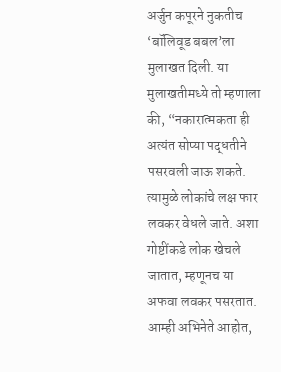अर्जुन कपूरने नुकतीच ‘बॉलिवूड बबल’ला मुलाखत दिली. या मुलाखतीमध्ये तो म्हणाला की, “नकारात्मकता ही अत्यंत सोप्या पद्धतीने पसरवली जाऊ शकते. त्यामुळे लोकांचे लक्ष फार लवकर वेधले जाते. अशा गोष्टींकडे लोक खेचले जातात, म्हणूनच या अफवा लवकर पसरतात. आम्ही अभिनेते आहोत,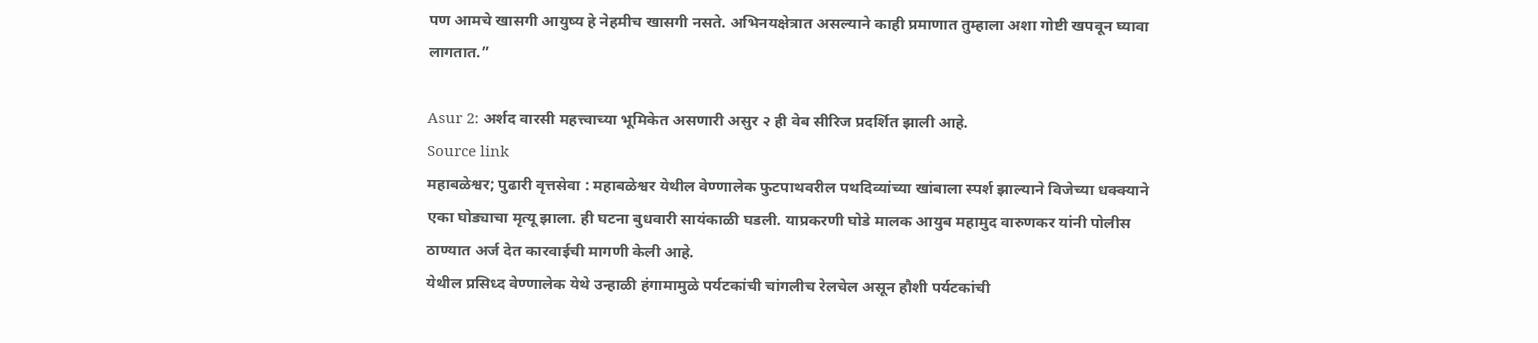पण आमचे खासगी आयुष्य हे नेहमीच खासगी नसते. अभिनयक्षेत्रात असल्याने काही प्रमाणात तुम्हाला अशा गोष्टी खपवून घ्यावा लागतात.”

Asur 2: अर्शद वारसी महत्त्वाच्या भूमिकेत असणारी असुर २ ही वेब सीरिज प्रदर्शित झाली आहे.
Source link
महाबळेश्वर; पुढारी वृत्तसेवा : महाबळेश्वर येथील वेण्णालेक फुटपाथवरील पथदिव्यांच्या खांबाला स्पर्श झाल्याने विजेच्या धक्क्याने एका घोड्याचा मृत्यू झाला. ही घटना बुधवारी सायंकाळी घडली. याप्रकरणी घोडे मालक आयुब महामुद वारुणकर यांनी पोलीस ठाण्यात अर्ज देत कारवाईची मागणी केली आहे.
येथील प्रसिध्द वेण्णालेक येथे उन्हाळी हंगामामुळे पर्यटकांची चांगलीच रेलचेल असून हौशी पर्यटकांची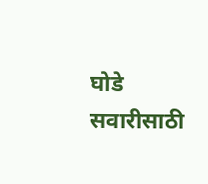घोडे सवारीसाठी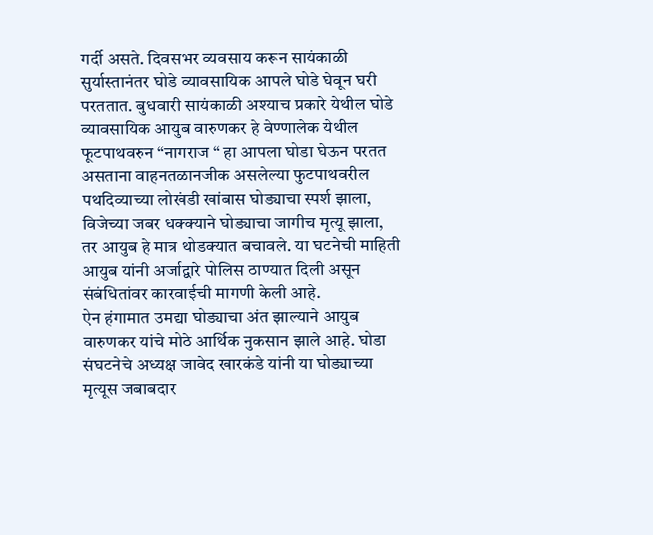गर्दी असते. दिवसभर व्यवसाय करून सायंकाळी सुर्यास्तानंतर घोडे व्यावसायिक आपले घोडे घेवून घरी परततात. बुधवारी सायंकाळी अश्याच प्रकारे येथील घोडे व्यावसायिक आयुब वारुणकर हे वेण्णालेक येथील फूटपाथवरुन “नागराज “ हा आपला घोडा घेऊन परतत असताना वाहनतळानजीक असलेल्या फुटपाथवरील पथदिव्याच्या लोखंडी खांबास घोड्याचा स्पर्श झाला, विजेच्या जबर धक्क्याने घोड्याचा जागीच मृत्यू झाला, तर आयुब हे मात्र थोडक्यात बचावले. या घटनेची माहिती आयुब यांनी अर्जाद्वारे पोलिस ठाण्यात दिली असून संबंधितांवर कारवाईची मागणी केली आहे.
ऐन हंगामात उमद्या घोड्याचा अंत झाल्याने आयुब वारुणकर यांचे मोठे आर्थिक नुकसान झाले आहे. घोडा संघटनेचे अध्यक्ष जावेद खारकंडे यांनी या घोड्याच्या मृत्यूस जबाबदार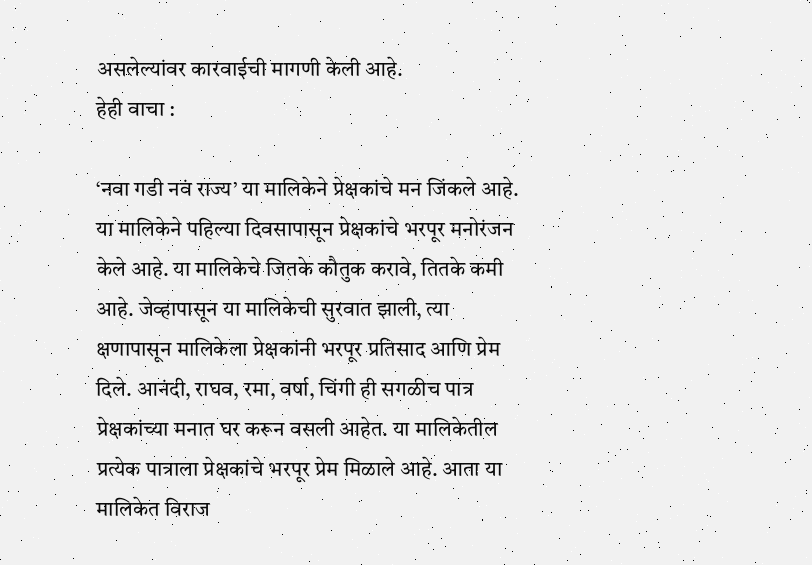असलेल्यांवर कारवाईची मागणी केली आहे.
हेही वाचा :

‘नवा गडी नवं राज्य’ या मालिकेने प्रेक्षकांचे मन जिंकले आहे. या मालिकेने पहिल्या दिवसापासून प्रेक्षकांचे भरपूर मनोरंजन केले आहे. या मालिकेचे जितके कौतुक करावे, तितके कमी आहे. जेव्हापासून या मालिकेची सुरवात झाली, त्या क्षणापासून मालिकेला प्रेक्षकांनी भरपूर प्रतिसाद आणि प्रेम दिले. आनंदी, राघव, रमा, वर्षा, चिंगी ही सगळीच पात्र प्रेक्षकांच्या मनात घर करून वसली आहेत. या मालिकेतील प्रत्येक पात्राला प्रेक्षकांचे भरपूर प्रेम मिळाले आहे. आता या मालिकेत विराज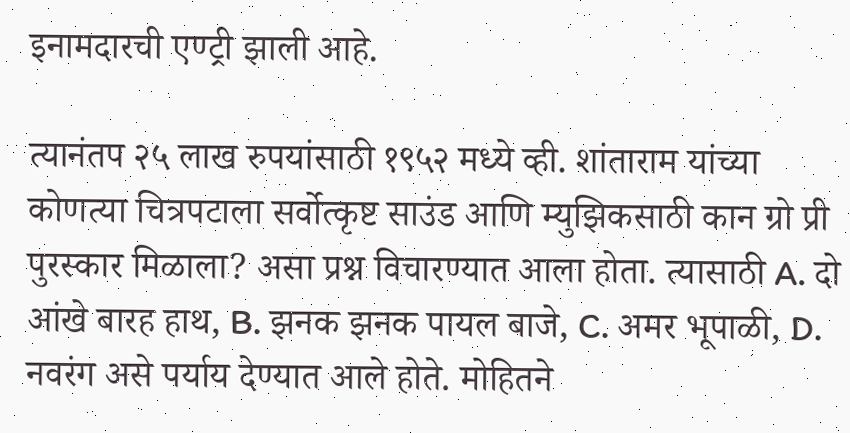इनामदारची एण्ट्री झाली आहे.

त्यानंतप २५ लाख रुपयांसाठी १९५२ मध्ये व्ही. शांताराम यांच्या कोणत्या चित्रपटाला सर्वोत्कृष्ट साउंड आणि म्युझिकसाठी कान ग्रो प्री पुरस्कार मिळाला? असा प्रश्न विचारण्यात आला होता. त्यासाठी A. दो आंखे बारह हाथ, B. झनक झनक पायल बाजे, C. अमर भूपाळी, D. नवरंग असे पर्याय देण्यात आले होते. मोहितने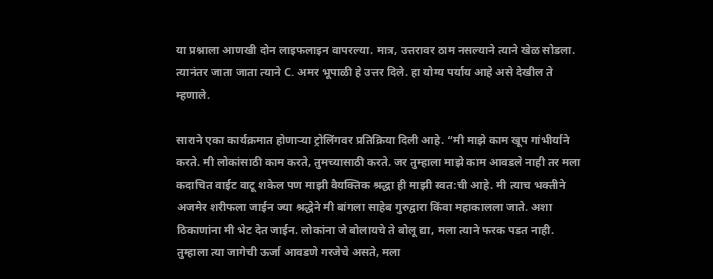या प्रश्नाला आणखी दोन लाइफलाइन वापरल्या. मात्र, उत्तरावर ठाम नसल्याने त्याने खेळ सोडला. त्यानंतर जाता जाता त्याने C. अमर भूपाळी हे उत्तर दिले. हा योग्य पर्याय आहे असे देखील ते म्हणाले.

साराने एका कार्यक्रमात होणाऱ्या ट्रोलिंगवर प्रतिक्रिया दिली आहे. “मी माझे काम खूप गांभीर्याने करते. मी लोकांसाठी काम करते, तुमच्यासाठी करते. जर तुम्हाला माझे काम आवडले नाही तर मला कदाचित वाईट वाटू शकेल पण माझी वैयक्तिक श्रद्धा ही माझी स्वत:ची आहे. मी त्याच भक्तीने अजमेर शरीफला जाईन ज्या श्रद्धेने मी बांगला साहेब गुरुद्वारा किंवा महाकालला जाते. अशा ठिकाणांना मी भेट देत जाईन. लोकांना जे बोलायचे ते बोलू द्या, मला त्याने फरक पडत नाही. तुम्हाला त्या जागेची ऊर्जा आवडणे गरजेचे असते, मला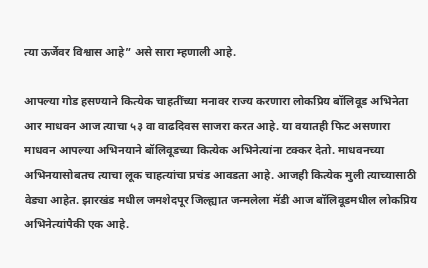त्या ऊर्जेवर विश्वास आहे” असे सारा म्हणाली आहे.

आपल्या गोड हसण्याने कित्येक चाहतींच्या मनावर राज्य करणारा लोकप्रिय बॉलिवूड अभिनेता आर माधवन आज त्याचा ५३ वा वाढदिवस साजरा करत आहे. या वयातही फिट असणारा माधवन आपल्या अभिनयाने बॉलिवूडच्या कित्येक अभिनेत्यांना टक्कर देतो. माधवनच्या अभिनयासोबतच त्याचा लूक चाहत्यांचा प्रचंड आवडता आहे. आजही कित्येक मुली त्याच्यासाठी वेड्या आहेत. झारखंड मधील जमशेदपूर जिल्ह्यात जन्मलेला मॅडी आज बॉलिवूडमधील लोकप्रिय अभिनेत्यांपैकी एक आहे.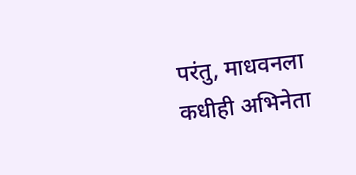परंतु, माधवनला कधीही अभिनेता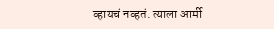व्हायचं नव्हतं. त्याला आर्मी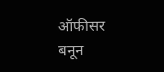ऑफीसर बनून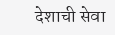देशाची सेवा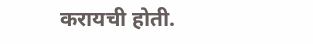करायची होती.